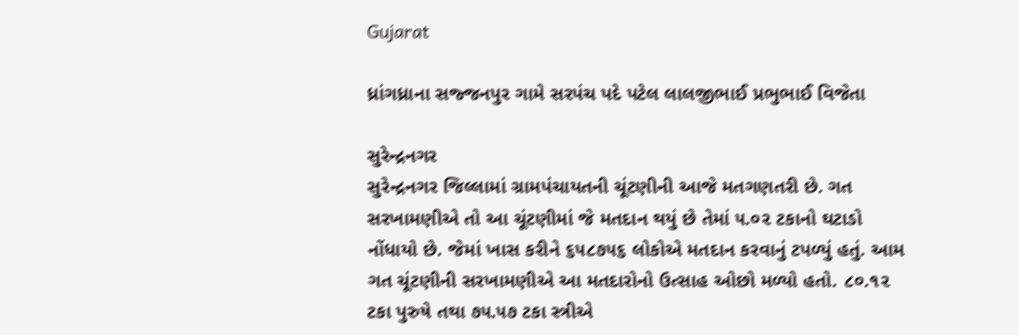Gujarat

ધ્રાંગધ્રાના સજ્જનપુર ગામે સરપંચ પદે પટેલ લાલજીભાઈ પ્રભુભાઈ વિજેતા

સુરેન્દ્રનગર
સુરેન્દ્રનગર જિલ્લામાં ગ્રામપંચાયતની ચૂંટણીની આજે મતગણતરી છે. ગત સરખામણીએ તો આ ચૂંટણીમાં જે મતદાન થયું છે તેમાં ૫.૦૨ ટકાનો ઘટાડો નોંધાયો છે. જેમાં ખાસ કરીને ૬૫૮૭૫૬ લોકોએ મતદાન કરવાનું ટપળ્યું હતું. આમ ગત ચૂંટણીની સરખામણીએ આ મતદારોનો ઉત્સાહ ઓછો મળ્યો હતો. ૮૦.૧૨ ટકા પુરુષે તથા ૭૫.૫૭ ટકા સ્ત્રીએ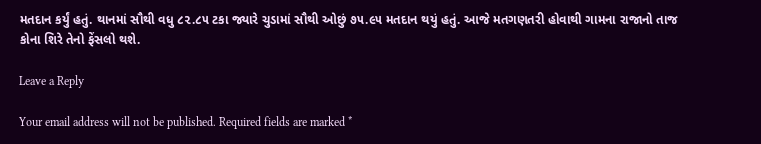મતદાન કર્યું હતું. થાનમાં સૌથી વધુ ૮૨.૮૫ ટકા જ્યારે ચુડામાં સૌથી ઓછું ૭૫.૯૫ મતદાન થયું હતું. આજે મતગણતરી હોવાથી ગામના રાજાનો તાજ કોના શિરે તેનો ફેંસલો થશે.

Leave a Reply

Your email address will not be published. Required fields are marked *